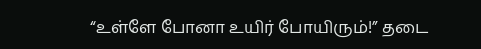“உள்ளே போனா உயிர் போயிரும்!” தடை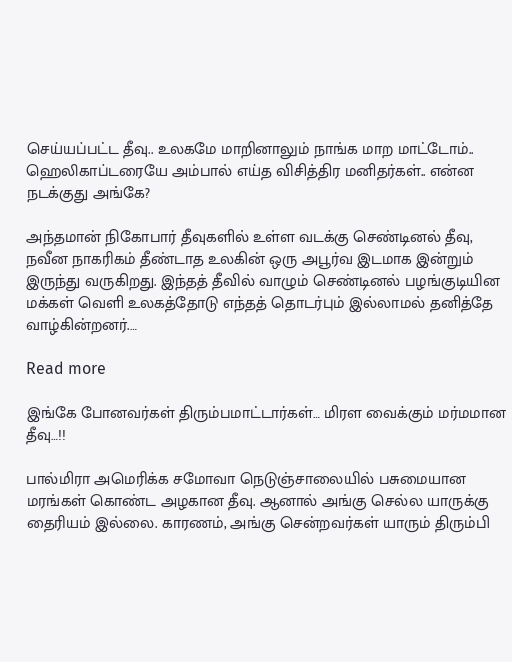செய்யப்பட்ட தீவு.. உலகமே மாறினாலும் நாங்க மாற மாட்டோம்.. ஹெலிகாப்டரையே அம்பால் எய்த விசித்திர மனிதர்கள்.. என்ன நடக்குது அங்கே?

அந்தமான் நிகோபார் தீவுகளில் உள்ள வடக்கு செண்டினல் தீவு, நவீன நாகரிகம் தீண்டாத உலகின் ஒரு அபூர்வ இடமாக இன்றும் இருந்து வருகிறது. இந்தத் தீவில் வாழும் செண்டினல் பழங்குடியின மக்கள் வெளி உலகத்தோடு எந்தத் தொடர்பும் இல்லாமல் தனித்தே வாழ்கின்றனர்.…

Read more

இங்கே போனவர்கள் திரும்பமாட்டார்கள்… மிரள வைக்கும் மர்மமான தீவு…!!

பால்மிரா அமெரிக்க சமோவா நெடுஞ்சாலையில் பசுமையான மரங்கள் கொண்ட அழகான தீவு. ஆனால் அங்கு செல்ல யாருக்கு தைரியம் இல்லை. காரணம், அங்கு சென்றவர்கள் யாரும் திரும்பி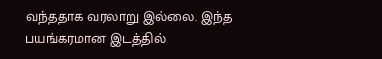வந்ததாக வரலாறு இல்லை. இந்த பயங்கரமான இடத்தில்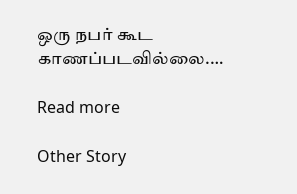ஒரு நபர் கூட காணப்படவில்லை.…

Read more

Other Story